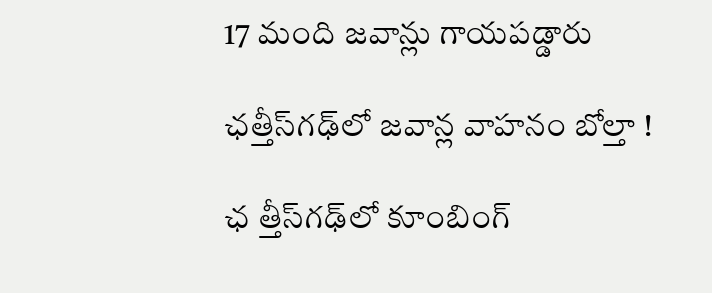17 మంది జవాన్లు గాయపడ్డారు

ఛత్తీస్‌గఢ్‌లో జవాన్ల వాహనం బోల్తా !

ఛ త్తీస్‌గఢ్‌లో కూంబింగ్‌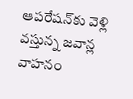ఆపరేషన్‌కు వెళ్లి వస్తున్న జవాన్ల వాహనం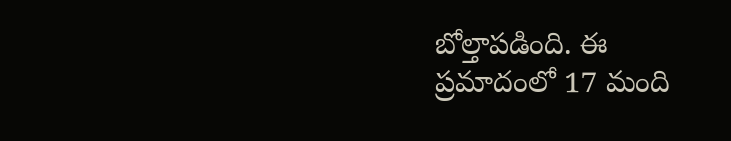బోల్తాపడింది. ఈ ప్రమాదంలో 17 మంది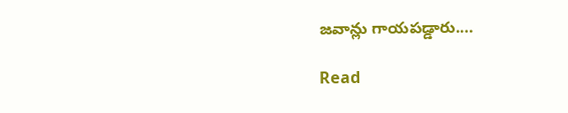జవాన్లు గాయపడ్డారు.…

Read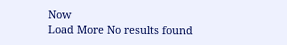Now
Load More No results found